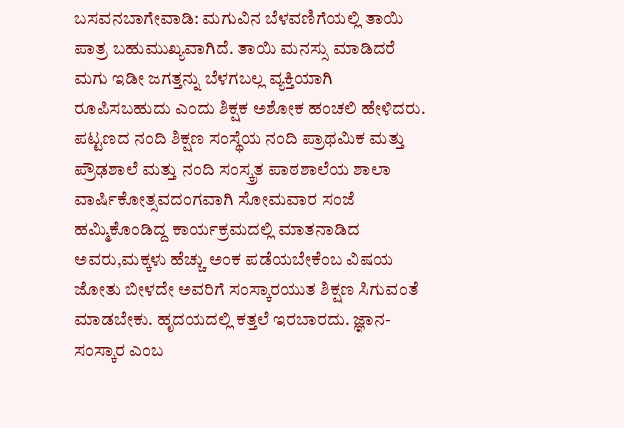ಬಸವನಬಾಗೇವಾಡಿ: ಮಗುವಿನ ಬೆಳವಣಿಗೆಯಲ್ಲಿ ತಾಯಿ ಪಾತ್ರ ಬಹುಮುಖ್ಯವಾಗಿದೆ. ತಾಯಿ ಮನಸ್ಸು ಮಾಡಿದರೆ ಮಗು ಇಡೀ ಜಗತ್ತನ್ನು ಬೆಳಗಬಲ್ಲ ವ್ಯಕ್ತಿಯಾಗಿ ರೂಪಿಸಬಹುದು ಎಂದು ಶಿಕ್ಷಕ ಅಶೋಕ ಹಂಚಲಿ ಹೇಳಿದರು.
ಪಟ್ಟಣದ ನಂದಿ ಶಿಕ್ಷಣ ಸಂಸ್ಥೆಯ ನಂದಿ ಪ್ರಾಥಮಿಕ ಮತ್ತು ಪ್ರೌಢಶಾಲೆ ಮತ್ತು ನಂದಿ ಸಂಸ್ಕ್ರತ ಪಾಠಶಾಲೆಯ ಶಾಲಾ ವಾರ್ಷಿಕೋತ್ಸವದಂಗವಾಗಿ ಸೋಮವಾರ ಸಂಜೆ ಹಮ್ಮಿಕೊಂಡಿದ್ದ ಕಾರ್ಯಕ್ರಮದಲ್ಲಿ ಮಾತನಾಡಿದ ಅವರು,ಮಕ್ಕಳು ಹೆಚ್ಚು ಅಂಕ ಪಡೆಯಬೇಕೆಂಬ ವಿಷಯ ಜೋತು ಬೀಳದೇ ಅವರಿಗೆ ಸಂಸ್ಕಾರಯುತ ಶಿಕ್ಷಣ ಸಿಗುವಂತೆ ಮಾಡಬೇಕು. ಹೃದಯದಲ್ಲಿ ಕತ್ತಲೆ ಇರಬಾರದು. ಜ್ಞಾನ-ಸಂಸ್ಕಾರ ಎಂಬ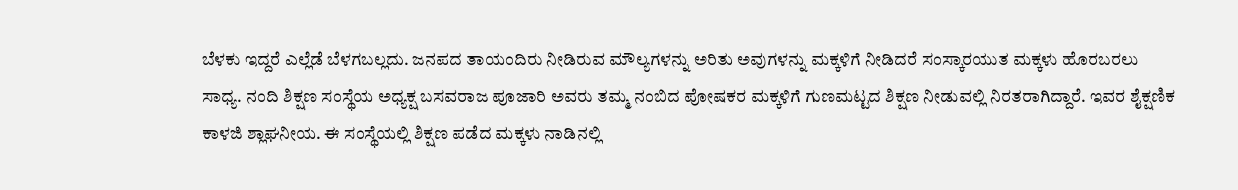ಬೆಳಕು ಇದ್ದರೆ ಎಲ್ಲೆಡೆ ಬೆಳಗಬಲ್ಲದು. ಜನಪದ ತಾಯಂದಿರು ನೀಡಿರುವ ಮೌಲ್ಯಗಳನ್ನು ಅರಿತು ಅವುಗಳನ್ನು ಮಕ್ಕಳಿಗೆ ನೀಡಿದರೆ ಸಂಸ್ಕಾರಯುತ ಮಕ್ಕಳು ಹೊರಬರಲು ಸಾಧ್ಯ. ನಂದಿ ಶಿಕ್ಷಣ ಸಂಸ್ಥೆಯ ಅಧ್ಯಕ್ಷ ಬಸವರಾಜ ಪೂಜಾರಿ ಅವರು ತಮ್ಮ ನಂಬಿದ ಪೋಷಕರ ಮಕ್ಕಳಿಗೆ ಗುಣಮಟ್ಟದ ಶಿಕ್ಷಣ ನೀಡುವಲ್ಲಿ ನಿರತರಾಗಿದ್ದಾರೆ. ಇವರ ಶೈಕ್ಷಣಿಕ ಕಾಳಜಿ ಶ್ಲಾಘನೀಯ. ಈ ಸಂಸ್ಥೆಯಲ್ಲಿ ಶಿಕ್ಷಣ ಪಡೆದ ಮಕ್ಕಳು ನಾಡಿನಲ್ಲಿ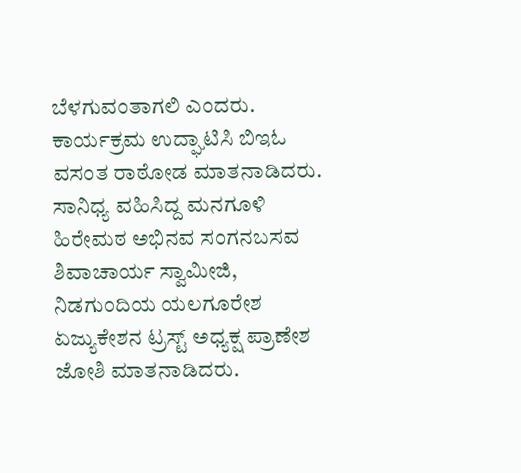ಬೆಳಗುವಂತಾಗಲಿ ಎಂದರು.
ಕಾರ್ಯಕ್ರಮ ಉದ್ಘಾಟಿಸಿ ಬಿಇಓ ವಸಂತ ರಾಠೋಡ ಮಾತನಾಡಿದರು.
ಸಾನಿಧ್ಯ ವಹಿಸಿದ್ದ ಮನಗೂಳಿ ಹಿರೇಮಠ ಅಭಿನವ ಸಂಗನಬಸವ ಶಿವಾಚಾರ್ಯ ಸ್ವಾಮೀಜಿ, ನಿಡಗುಂದಿಯ ಯಲಗೂರೇಶ ಏಜ್ಯುಕೇಶನ ಟ್ರಸ್ಟ್ ಅಧ್ಯಕ್ಷ ಪ್ರಾಣೇಶ ಜೋಶಿ ಮಾತನಾಡಿದರು.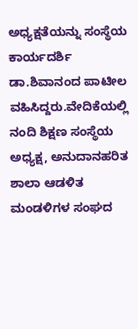ಅಧ್ಯಕ್ಷತೆಯನ್ನು ಸಂಸ್ಥೆಯ ಕಾರ್ಯದರ್ಶಿ ಡಾ.ಶಿವಾನಂದ ಪಾಟೀಲ ವಹಿಸಿದ್ದರು.ವೇದಿಕೆಯಲ್ಲಿ ನಂದಿ ಶಿಕ್ಷಣ ಸಂಸ್ಥೆಯ ಅಧ್ಯಕ್ಷ, ಅನುದಾನಹರಿತ ಶಾಲಾ ಆಡಳಿತ ಮಂಡಳಿಗಳ ಸಂಘದ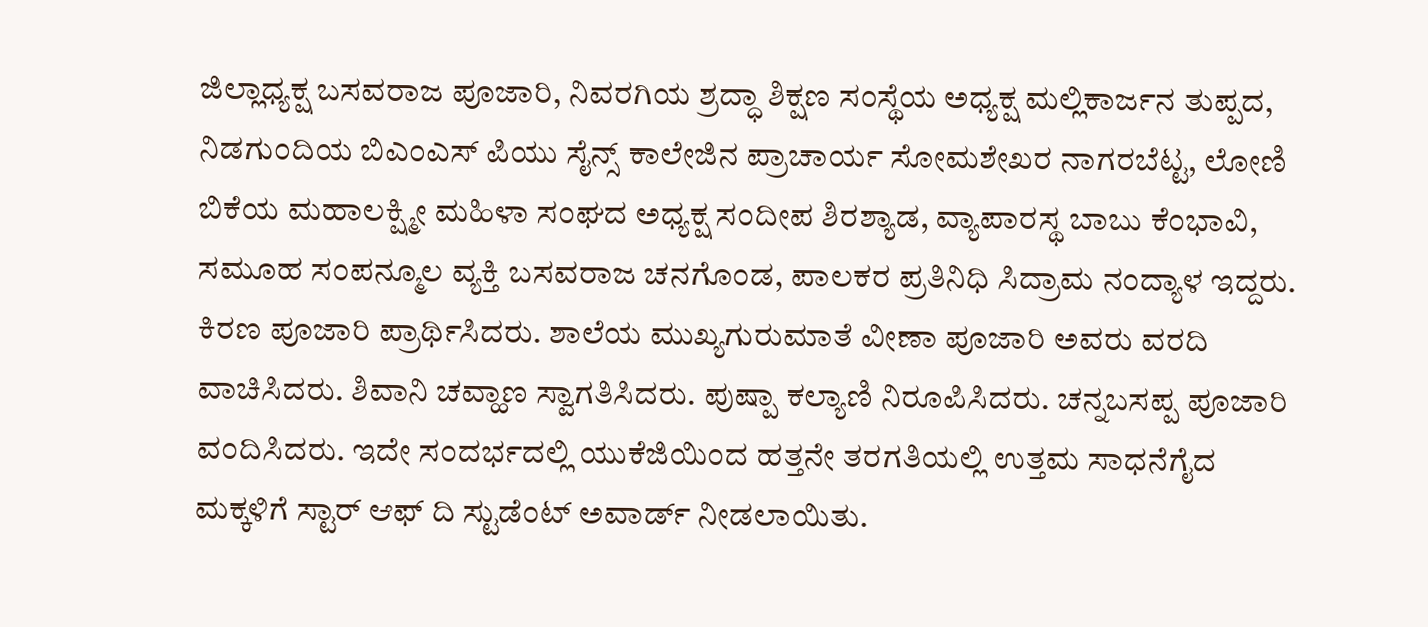ಜಿಲ್ಲಾಧ್ಯಕ್ಷ ಬಸವರಾಜ ಪೂಜಾರಿ, ನಿವರಗಿಯ ಶ್ರದ್ಧಾ ಶಿಕ್ಷಣ ಸಂಸ್ಥೆಯ ಅಧ್ಯಕ್ಷ ಮಲ್ಲಿಕಾರ್ಜನ ತುಪ್ಪದ, ನಿಡಗುಂದಿಯ ಬಿಎಂಎಸ್ ಪಿಯು ಸೈನ್ಸ್ ಕಾಲೇಜಿನ ಪ್ರಾಚಾರ್ಯ ಸೋಮಶೇಖರ ನಾಗರಬೆಟ್ಟ, ಲೋಣಿ ಬಿಕೆಯ ಮಹಾಲಕ್ಷ್ಮೀ ಮಹಿಳಾ ಸಂಘದ ಅಧ್ಯಕ್ಷ ಸಂದೀಪ ಶಿರಶ್ಯಾಡ, ವ್ಯಾಪಾರಸ್ಥ ಬಾಬು ಕೆಂಭಾವಿ, ಸಮೂಹ ಸಂಪನ್ಮೂಲ ವ್ಯಕ್ತಿ ಬಸವರಾಜ ಚನಗೊಂಡ, ಪಾಲಕರ ಪ್ರತಿನಿಧಿ ಸಿದ್ರಾಮ ನಂದ್ಯಾಳ ಇದ್ದರು. ಕಿರಣ ಪೂಜಾರಿ ಪ್ರಾರ್ಥಿಸಿದರು. ಶಾಲೆಯ ಮುಖ್ಯಗುರುಮಾತೆ ವೀಣಾ ಪೂಜಾರಿ ಅವರು ವರದಿ ವಾಚಿಸಿದರು. ಶಿವಾನಿ ಚವ್ಹಾಣ ಸ್ವಾಗತಿಸಿದರು. ಪುಷ್ಪಾ ಕಲ್ಯಾಣಿ ನಿರೂಪಿಸಿದರು. ಚನ್ನಬಸಪ್ಪ ಪೂಜಾರಿ ವಂದಿಸಿದರು. ಇದೇ ಸಂದರ್ಭದಲ್ಲಿ ಯುಕೆಜಿಯಿಂದ ಹತ್ತನೇ ತರಗತಿಯಲ್ಲಿ ಉತ್ತಮ ಸಾಧನೆಗೈದ ಮಕ್ಕಳಿಗೆ ಸ್ಟಾರ್ ಆಫ್ ದಿ ಸ್ಟುಡೆಂಟ್ ಅವಾರ್ಡ್ ನೀಡಲಾಯಿತು.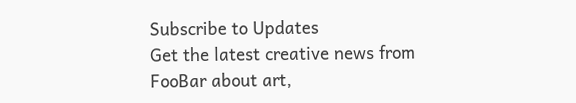Subscribe to Updates
Get the latest creative news from FooBar about art,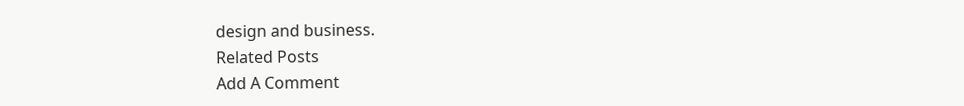design and business.
Related Posts
Add A Comment